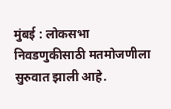मुंबई : लोकसभा निवडणुकीसाठी मतमोजणीला सुरुवात झाली आहे.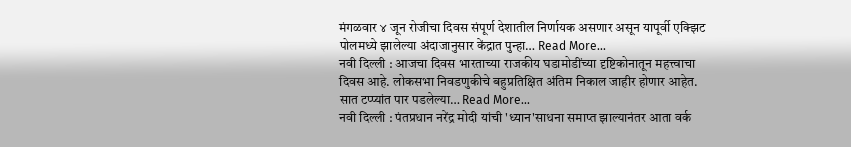मंगळवार ४ जून रोजीचा दिवस संपूर्ण देशातील निर्णायक असणार असून यापूर्वी एक्झिट पोलमध्ये झालेल्या अंदाजानुसार केंद्रात पुन्हा… Read More...
नवी दिल्ली : आजचा दिवस भारताच्या राजकीय घडामोडींच्या दृष्टिकोनातून महत्त्वाचा दिवस आहे. लोकसभा निवडणुकीचे बहुप्रतिक्षित अंतिम निकाल जाहीर होणार आहेत. सात टप्प्यांत पार पडलेल्या… Read More...
नवी दिल्ली : पंतप्रधान नरेंद्र मोदी यांची 'ध्यान'साधना समाप्त झाल्यानंतर आता वर्क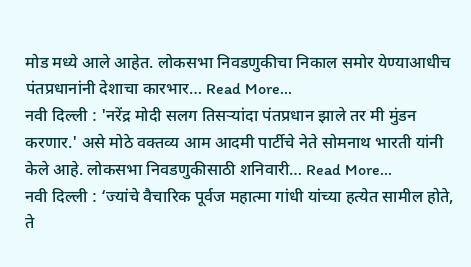मोड मध्ये आले आहेत. लोकसभा निवडणुकीचा निकाल समोर येण्याआधीच पंतप्रधानांनी देशाचा कारभार… Read More...
नवी दिल्ली : 'नरेंद्र मोदी सलग तिसऱ्यांदा पंतप्रधान झाले तर मी मुंडन करणार.' असे मोठे वक्तव्य आम आदमी पार्टीचे नेते सोमनाथ भारती यांनी केले आहे. लोकसभा निवडणुकीसाठी शनिवारी… Read More...
नवी दिल्ली : ‘ज्यांचे वैचारिक पूर्वज महात्मा गांधी यांच्या हत्येत सामील होते, ते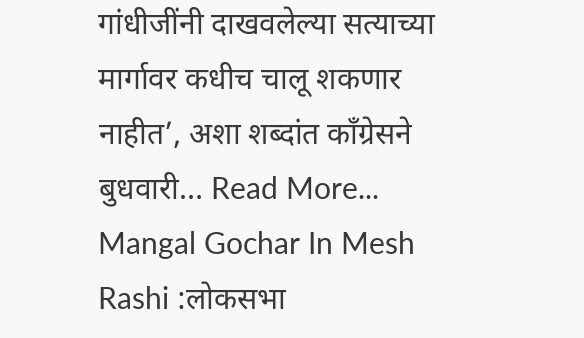गांधीजींनी दाखवलेल्या सत्याच्या मार्गावर कधीच चालू शकणार नाहीत’, अशा शब्दांत काँग्रेसने बुधवारी… Read More...
Mangal Gochar In Mesh Rashi :लोकसभा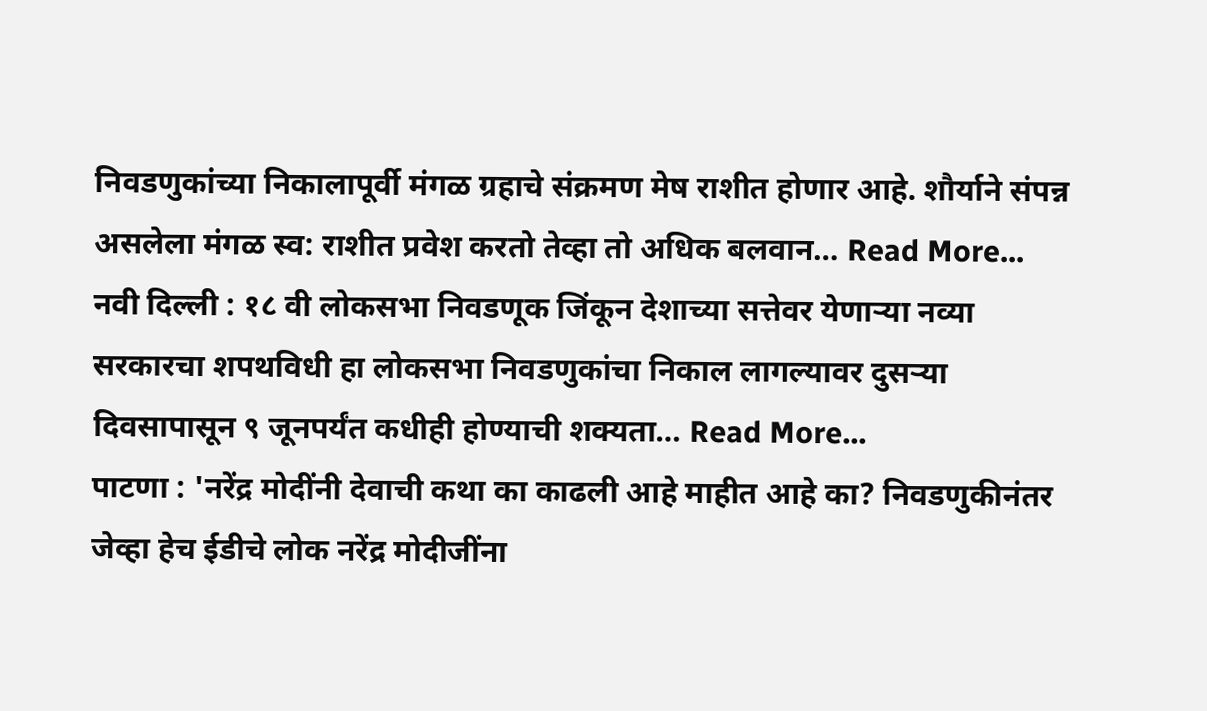निवडणुकांच्या निकालापूर्वी मंगळ ग्रहाचे संक्रमण मेष राशीत होणार आहे. शौर्याने संपन्न असलेला मंगळ स्व: राशीत प्रवेश करतो तेव्हा तो अधिक बलवान… Read More...
नवी दिल्ली : १८ वी लोकसभा निवडणूक जिंकून देशाच्या सत्तेवर येणाऱ्या नव्या सरकारचा शपथविधी हा लोकसभा निवडणुकांचा निकाल लागल्यावर दुसऱ्या दिवसापासून ९ जूनपर्यंत कधीही होण्याची शक्यता… Read More...
पाटणा : 'नरेंद्र मोदींनी देवाची कथा का काढली आहे माहीत आहे का? निवडणुकीनंतर जेव्हा हेच ईडीचे लोक नरेंद्र मोदीजींना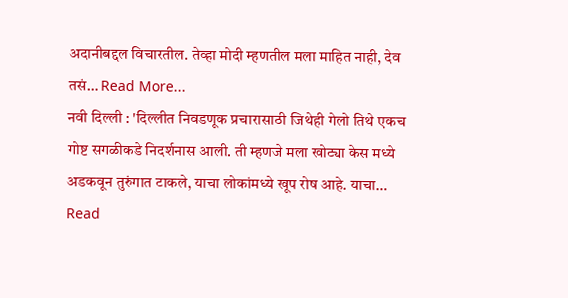अदानीबद्दल विचारतील. तेव्हा मोदी म्हणतील मला माहित नाही, देव तसं… Read More...
नवी दिल्ली : 'दिल्लीत निवडणूक प्रचारासाठी जिथेही गेलो तिथे एकच गोष्ट सगळीकडे निदर्शनास आली. ती म्हणजे मला खोट्या केस मध्ये अडकवून तुरुंगात टाकले, याचा लोकांमध्ये खूप रोष आहे. याचा… Read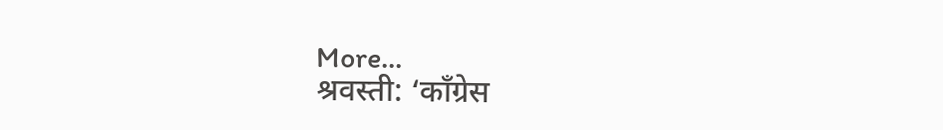More...
श्रवस्ती: ‘काँग्रेस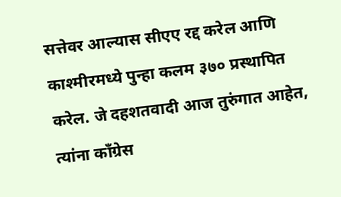सत्तेवर आल्यास सीएए रद्द करेल आणि काश्मीरमध्ये पुन्हा कलम ३७० प्रस्थापित करेल. जे दहशतवादी आज तुरुंगात आहेत, त्यांना काँग्रेस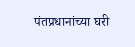पंतप्रधानांच्या घरी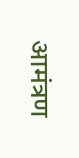आमंत्रण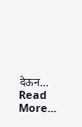देऊन… Read More...